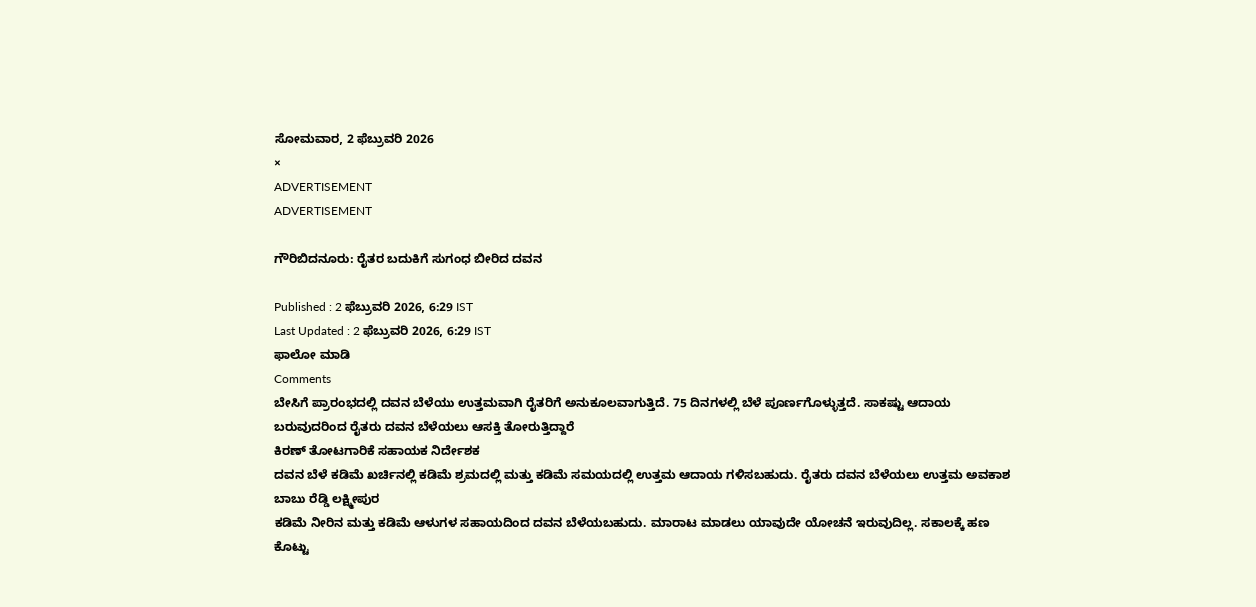ಸೋಮವಾರ, 2 ಫೆಬ್ರುವರಿ 2026
×
ADVERTISEMENT
ADVERTISEMENT

ಗೌರಿಬಿದನೂರು: ರೈತರ ಬದುಕಿಗೆ ಸುಗಂಧ ಬೀರಿದ ದವನ

Published : 2 ಫೆಬ್ರುವರಿ 2026, 6:29 IST
Last Updated : 2 ಫೆಬ್ರುವರಿ 2026, 6:29 IST
ಫಾಲೋ ಮಾಡಿ
Comments
ಬೇಸಿಗೆ ಪ್ರಾರಂಭದಲ್ಲಿ ದವನ ಬೆಳೆಯು ಉತ್ತಮವಾಗಿ ರೈತರಿಗೆ ಅನುಕೂಲವಾಗುತ್ತಿದೆ. 75 ದಿನಗಳಲ್ಲಿ ಬೆಳೆ ಪೂರ್ಣಗೊಳ್ಳುತ್ತದೆ. ಸಾಕಷ್ಟು ಆದಾಯ ಬರುವುದರಿಂದ ರೈತರು ದವನ ಬೆಳೆಯಲು ಆಸಕ್ತಿ ತೋರುತ್ತಿದ್ದಾರೆ
ಕಿರಣ್ ತೋಟಗಾರಿಕೆ ಸಹಾಯಕ ನಿರ್ದೇಶಕ
ದವನ ಬೆಳೆ ಕಡಿಮೆ ಖರ್ಚಿನಲ್ಲಿ ಕಡಿಮೆ ಶ್ರಮದಲ್ಲಿ ಮತ್ತು ಕಡಿಮೆ ಸಮಯದಲ್ಲಿ ಉತ್ತಮ ಆದಾಯ ಗಳಿಸಬಹುದು. ರೈತರು ದವನ ಬೆಳೆಯಲು ಉತ್ತಮ ಅವಕಾಶ
ಬಾಬು ರೆಡ್ಡಿ ಲಕ್ಷ್ಮೀಪುರ
ಕಡಿಮೆ ನೀರಿನ ಮತ್ತು ಕಡಿಮೆ ಆಳುಗಳ ಸಹಾಯದಿಂದ ದವನ ಬೆಳೆಯಬಹುದು. ಮಾರಾಟ ಮಾಡಲು ಯಾವುದೇ ಯೋಚನೆ ಇರುವುದಿಲ್ಲ. ಸಕಾಲಕ್ಕೆ ಹಣ ಕೊಟ್ಟು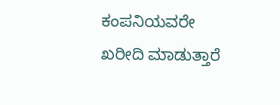ಕಂಪನಿಯವರೇ ಖರೀದಿ ಮಾಡುತ್ತಾರೆ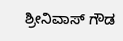ಶ್ರೀನಿವಾಸ್ ಗೌಡ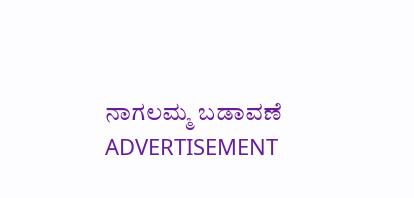ನಾಗಲಮ್ಮ ಬಡಾವಣೆ
ADVERTISEMENT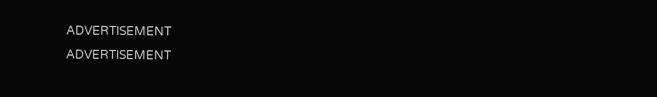ADVERTISEMENT
ADVERTISEMENT